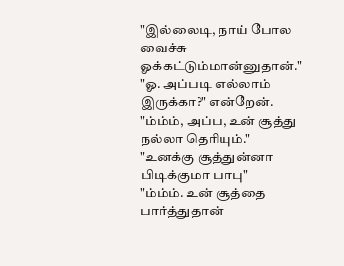"இல்லைடி, நாய் போல வைச்சு ஓக்கட்டும்மான்னுதான்."
"ஓ. அப்படி எல்லாம் இருக்கா?" என்றேன்.
"ம்ம்ம், அப்ப, உன் சூத்து நல்லா தெரியும்."
"உனக்கு சூத்துன்னா பிடிக்குமா பாபு"
"ம்ம்ம். உன் சூத்தை பார்த்துதான்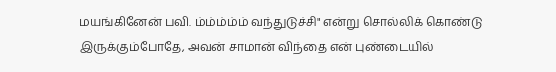மயங்கினேன் பவி. ம்ம்ம்ம்ம் வந்துடுச்சி" என்று சொல்லிக் கொண்டு இருக்கும்போதே, அவன் சாமான் விந்தை என் புண்டையில்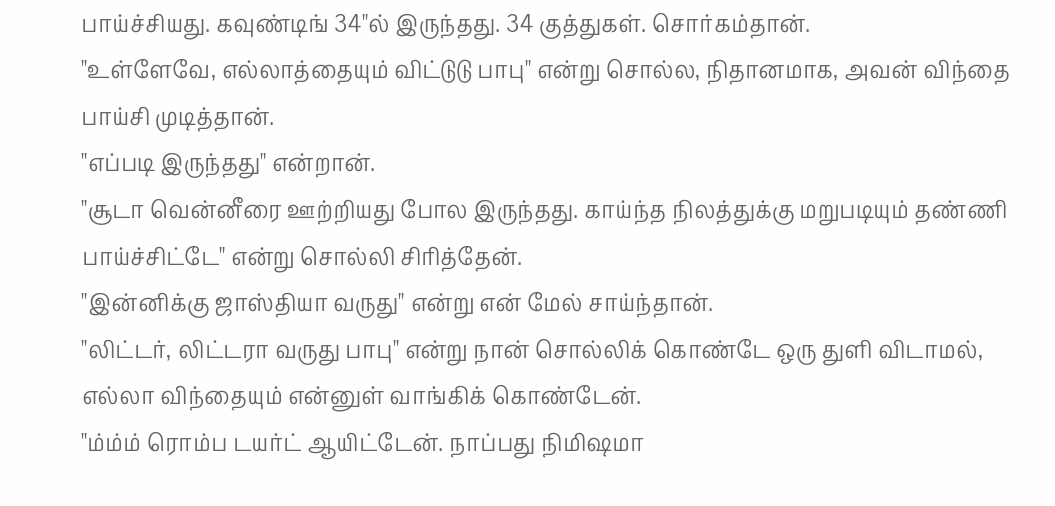பாய்ச்சியது. கவுண்டிங் 34"ல் இருந்தது. 34 குத்துகள். சொர்கம்தான்.
"உள்ளேவே, எல்லாத்தையும் விட்டுடு பாபு" என்று சொல்ல, நிதானமாக, அவன் விந்தை பாய்சி முடித்தான்.
"எப்படி இருந்தது" என்றான்.
"சூடா வென்னீரை ஊற்றியது போல இருந்தது. காய்ந்த நிலத்துக்கு மறுபடியும் தண்ணி பாய்ச்சிட்டே" என்று சொல்லி சிரித்தேன்.
"இன்னிக்கு ஜாஸ்தியா வருது" என்று என் மேல் சாய்ந்தான்.
"லிட்டர், லிட்டரா வருது பாபு" என்று நான் சொல்லிக் கொண்டே ஒரு துளி விடாமல், எல்லா விந்தையும் என்னுள் வாங்கிக் கொண்டேன்.
"ம்ம்ம் ரொம்ப டயர்ட் ஆயிட்டேன். நாப்பது நிமிஷமா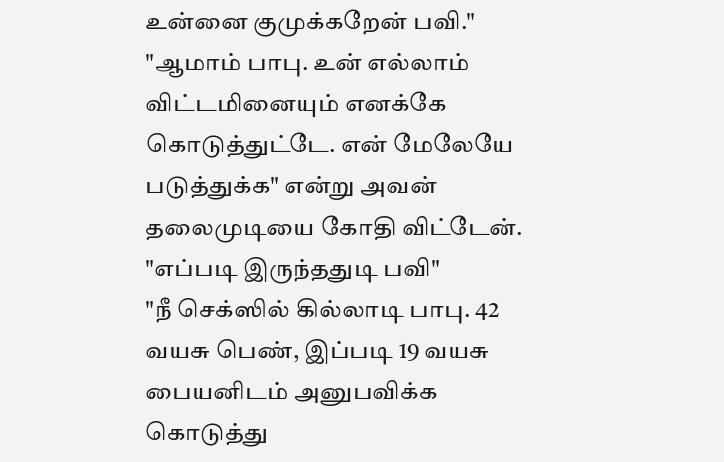உன்னை குமுக்கறேன் பவி."
"ஆமாம் பாபு. உன் எல்லாம் விட்டமினையும் எனக்கே கொடுத்துட்டே. என் மேலேயே படுத்துக்க" என்று அவன் தலைமுடியை கோதி விட்டேன்.
"எப்படி இருந்ததுடி பவி"
"நீ செக்ஸில் கில்லாடி பாபு. 42 வயசு பெண், இப்படி 19 வயசு பையனிடம் அனுபவிக்க கொடுத்து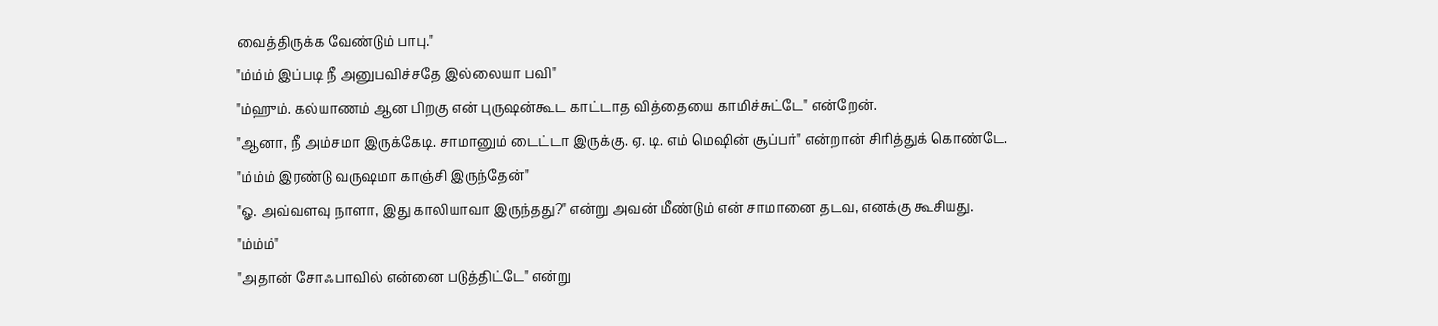வைத்திருக்க வேண்டும் பாபு."
"ம்ம்ம் இப்படி நீ அனுபவிச்சதே இல்லையா பவி"
"ம்ஹும். கல்யாணம் ஆன பிறகு என் புருஷன்கூட காட்டாத வித்தையை காமிச்சுட்டே" என்றேன்.
"ஆனா, நீ அம்சமா இருக்கேடி. சாமானும் டைட்டா இருக்கு. ஏ. டி. எம் மெஷின் சூப்பர்" என்றான் சிரித்துக் கொண்டே.
"ம்ம்ம் இரண்டு வருஷமா காஞ்சி இருந்தேன்"
"ஓ. அவ்வளவு நாளா, இது காலியாவா இருந்தது?" என்று அவன் மீண்டும் என் சாமானை தடவ, எனக்கு கூசியது.
"ம்ம்ம்"
"அதான் சோஃபாவில் என்னை படுத்திட்டே" என்று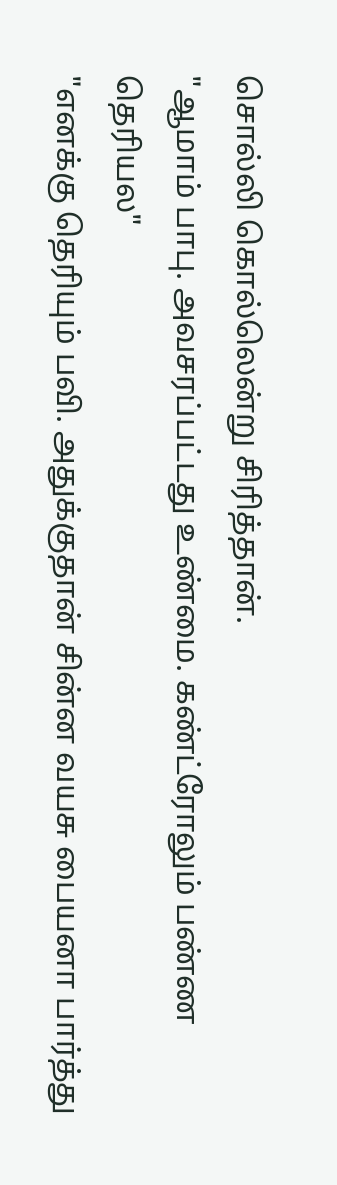சொல்லி கொல்லென்று சிரித்தான்.
"ஆமாம் பாபு. அவசரப்பட்டது உண்மை. கண்ட்ரோலும் பண்ண தெரியல"
"எனக்கு தெரியும் பவி. அதுக்குதான் சின்ன வயசு பையனா பார்த்து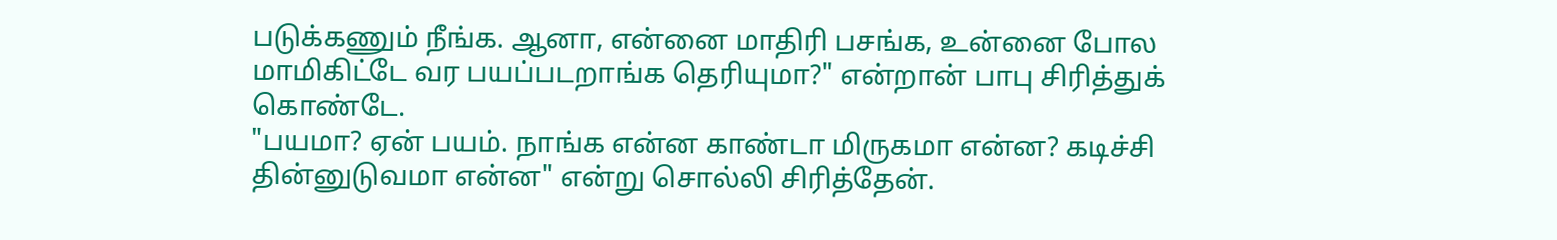படுக்கணும் நீங்க. ஆனா, என்னை மாதிரி பசங்க, உன்னை போல மாமிகிட்டே வர பயப்படறாங்க தெரியுமா?" என்றான் பாபு சிரித்துக் கொண்டே.
"பயமா? ஏன் பயம். நாங்க என்ன காண்டா மிருகமா என்ன? கடிச்சி தின்னுடுவமா என்ன" என்று சொல்லி சிரித்தேன்.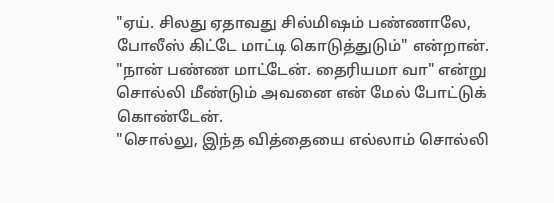"ஏய். சிலது ஏதாவது சில்மிஷம் பண்ணாலே, போலீஸ் கிட்டே மாட்டி கொடுத்துடும்" என்றான்.
"நான் பண்ண மாட்டேன். தைரியமா வா" என்று சொல்லி மீண்டும் அவனை என் மேல் போட்டுக் கொண்டேன்.
"சொல்லு, இந்த வித்தையை எல்லாம் சொல்லி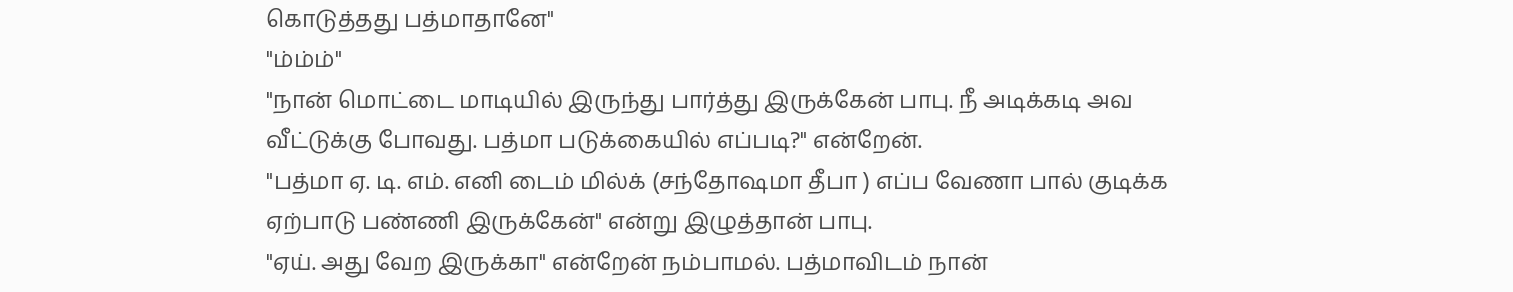கொடுத்தது பத்மாதானே"
"ம்ம்ம்"
"நான் மொட்டை மாடியில் இருந்து பார்த்து இருக்கேன் பாபு. நீ அடிக்கடி அவ வீட்டுக்கு போவது. பத்மா படுக்கையில் எப்படி?" என்றேன்.
"பத்மா ஏ. டி. எம். எனி டைம் மில்க் (சந்தோஷமா தீபா ) எப்ப வேணா பால் குடிக்க ஏற்பாடு பண்ணி இருக்கேன்" என்று இழுத்தான் பாபு.
"ஏய். அது வேற இருக்கா" என்றேன் நம்பாமல். பத்மாவிடம் நான்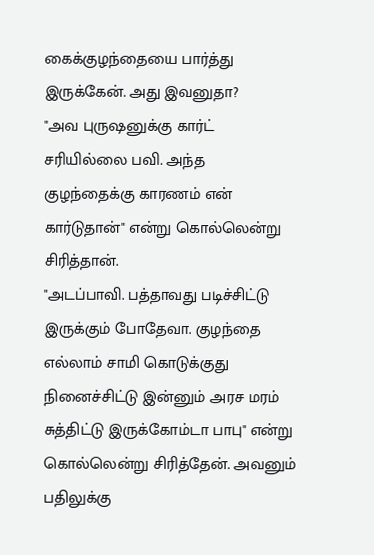கைக்குழந்தையை பார்த்து இருக்கேன். அது இவனுதா?
"அவ புருஷனுக்கு கார்ட் சரியில்லை பவி. அந்த குழந்தைக்கு காரணம் என் கார்டுதான்" என்று கொல்லென்று சிரித்தான்.
"அடப்பாவி. பத்தாவது படிச்சிட்டு இருக்கும் போதேவா. குழந்தை எல்லாம் சாமி கொடுக்குது நினைச்சிட்டு இன்னும் அரச மரம் சுத்திட்டு இருக்கோம்டா பாபு" என்று கொல்லென்று சிரித்தேன். அவனும் பதிலுக்கு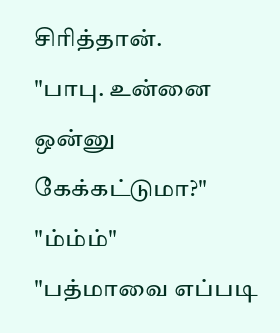சிரித்தான்.
"பாபு. உன்னை ஒன்னு கேக்கட்டுமா?"
"ம்ம்ம்"
"பத்மாவை எப்படி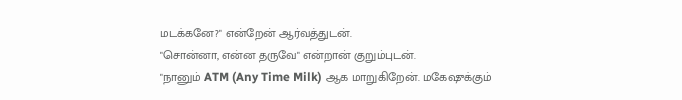மடக்கனே?" என்றேன் ஆர்வத்துடன்.
"சொன்னா, என்ன தருவே" என்றான் குறும்புடன்.
"நானும் ATM (Any Time Milk) ஆக மாறுகிறேன். மகேஷுக்கும்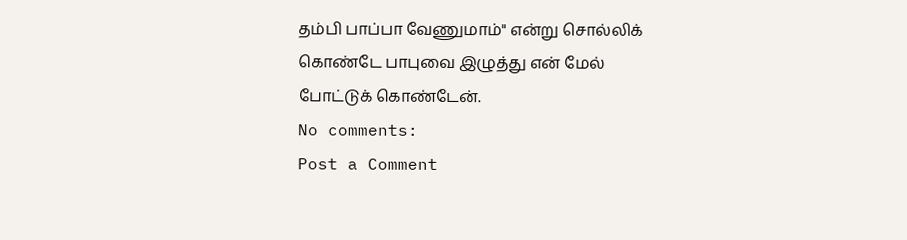தம்பி பாப்பா வேணுமாம்" என்று சொல்லிக் கொண்டே பாபுவை இழுத்து என் மேல் போட்டுக் கொண்டேன்.
No comments:
Post a Comment